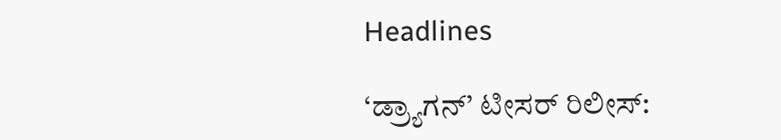Headlines

‘ಡ್ರ್ಯಾಗನ್’ ಟೀಸರ್ ರಿಲೀಸ್: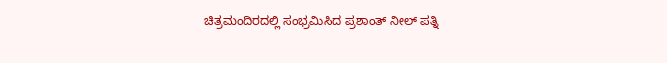ಚಿತ್ರಮಂದಿರದಲ್ಲಿ ಸಂಭ್ರಮಿಸಿದ ಪ್ರಶಾಂತ್ ನೀಲ್ ಪತ್ನಿ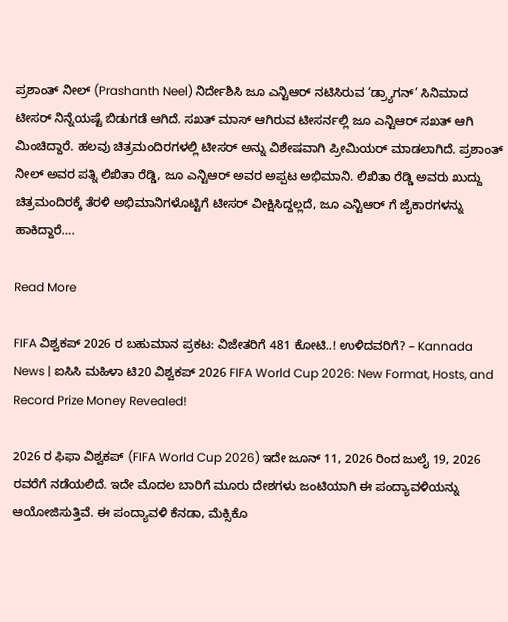ಪ್ರಶಾಂತ್ ನೀಲ್ (Prashanth Neel) ನಿರ್ದೇಶಿಸಿ ಜೂ ಎನ್ಟಿಆರ್ ನಟಿಸಿರುವ ‘ಡ್ರ್ಯಾಗನ್’ ಸಿನಿಮಾದ ಟೀಸರ್ ನಿನ್ನೆಯಷ್ಟೆ ಬಿಡುಗಡೆ ಆಗಿದೆ. ಸಖತ್ ಮಾಸ್ ಆಗಿರುವ ಟೀಸರ್ನಲ್ಲಿ ಜೂ ಎನ್ಟಿಆರ್ ಸಖತ್ ಆಗಿ ಮಿಂಚಿದ್ದಾರೆ. ಹಲವು ಚಿತ್ರಮಂದಿರಗಳಲ್ಲಿ ಟೀಸರ್ ಅನ್ನು ವಿಶೇಷವಾಗಿ ಪ್ರೀಮಿಯರ್ ಮಾಡಲಾಗಿದೆ. ಪ್ರಶಾಂತ್ ನೀಲ್ ಅವರ ಪತ್ನಿ ಲಿಖಿತಾ ರೆಡ್ಡಿ, ಜೂ ಎನ್ಟಿಆರ್ ಅವರ ಅಪ್ಪಟ ಅಭಿಮಾನಿ. ಲಿಖಿತಾ ರೆಡ್ಡಿ ಅವರು ಖುದ್ದು ಚಿತ್ರಮಂದಿರಕ್ಕೆ ತೆರಳಿ ಅಭಿಮಾನಿಗಳೊಟ್ಟಿಗೆ ಟೀಸರ್ ವೀಕ್ಷಿಸಿದ್ದಲ್ಲದೆ, ಜೂ ಎನ್ಟಿಆರ್ ಗೆ ಜೈಕಾರಗಳನ್ನು ಹಾಕಿದ್ದಾರೆ….

Read More

FIFA ವಿಶ್ವಕಪ್ 2026 ರ ಬಹುಮಾನ ಪ್ರಕಟ: ವಿಜೇತರಿಗೆ 481 ಕೋಟಿ..! ಉಳಿದವರಿಗೆ? – Kannada News | ಐಸಿಸಿ ಮಹಿಳಾ ಟಿ20 ವಿಶ್ವಕಪ್‌ 2026 FIFA World Cup 2026: New Format, Hosts, and Record Prize Money Revealed!

2026 ರ ಫಿಫಾ ವಿಶ್ವಕಪ್ (FIFA World Cup 2026) ಇದೇ ಜೂನ್ 11, 2026 ರಿಂದ ಜುಲೈ 19, 2026 ರವರೆಗೆ ನಡೆಯಲಿದೆ. ಇದೇ ಮೊದಲ ಬಾರಿಗೆ ಮೂರು ದೇಶಗಳು ಜಂಟಿಯಾಗಿ ಈ ಪಂದ್ಯಾವಳಿಯನ್ನು ಆಯೋಜಿಸುತ್ತಿವೆ. ಈ ಪಂದ್ಯಾವಳಿ ಕೆನಡಾ, ಮೆಕ್ಸಿಕೊ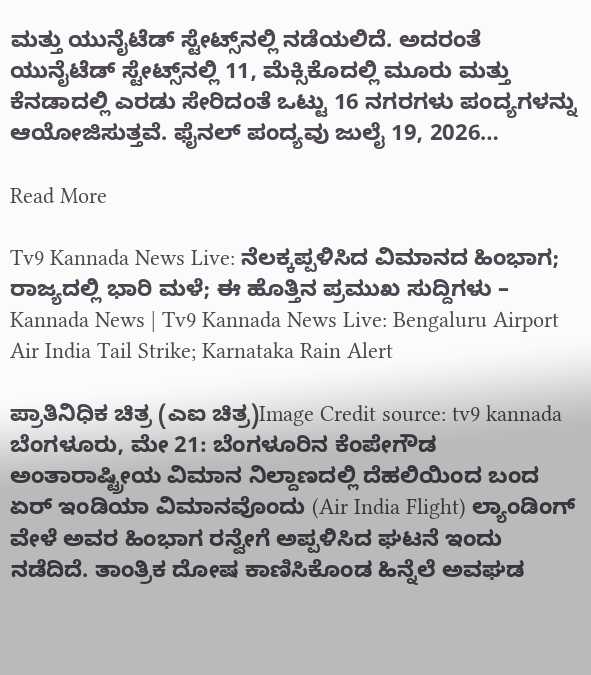ಮತ್ತು ಯುನೈಟೆಡ್ ಸ್ಟೇಟ್ಸ್‌ನಲ್ಲಿ ನಡೆಯಲಿದೆ. ಅದರಂತೆ ಯುನೈಟೆಡ್ ಸ್ಟೇಟ್ಸ್‌ನಲ್ಲಿ 11, ಮೆಕ್ಸಿಕೊದಲ್ಲಿ ಮೂರು ಮತ್ತು ಕೆನಡಾದಲ್ಲಿ ಎರಡು ಸೇರಿದಂತೆ ಒಟ್ಟು 16 ನಗರಗಳು ಪಂದ್ಯಗಳನ್ನು ಆಯೋಜಿಸುತ್ತವೆ. ಫೈನಲ್ ಪಂದ್ಯವು ಜುಲೈ 19, 2026…

Read More

Tv9 Kannada News Live: ನೆಲಕ್ಕಪ್ಪಳಿಸಿದ ವಿಮಾನದ ಹಿಂಭಾಗ; ರಾಜ್ಯದಲ್ಲಿ ಭಾರಿ ಮಳೆ; ಈ ಹೊತ್ತಿನ ಪ್ರಮುಖ ಸುದ್ದಿಗಳು – Kannada News | Tv9 Kannada News Live: Bengaluru Airport Air India Tail Strike; Karnataka Rain Alert

ಪ್ರಾತಿನಿಧಿಕ ಚಿತ್ರ (ಎಐ ಚಿತ್ರ)Image Credit source: tv9 kannada ಬೆಂಗಳೂರು, ಮೇ 21: ಬೆಂಗಳೂರಿನ ಕೆಂಪೇಗೌಡ ಅಂತಾರಾಷ್ಟ್ರೀಯ ವಿಮಾನ ನಿಲ್ದಾಣದಲ್ಲಿ ದೆಹಲಿಯಿಂದ ಬಂದ ಏರ್ ಇಂಡಿಯಾ ವಿಮಾನವೊಂದು (Air India Flight) ಲ್ಯಾಂಡಿಂಗ್ ವೇಳೆ ಅವರ ಹಿಂಭಾಗ ರನ್ವೇಗೆ ಅಪ್ಪಳಿಸಿದ ಘಟನೆ ಇಂದು ನಡೆದಿದೆ. ತಾಂತ್ರಿಕ ದೋಷ ಕಾಣಿಸಿಕೊಂಡ ಹಿನ್ನೆಲೆ ಅವಘಡ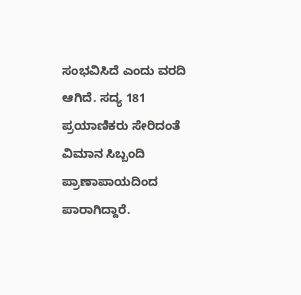ಸಂಭವಿಸಿದೆ ಎಂದು ವರದಿ ಆಗಿದೆ. ಸದ್ಯ 181 ಪ್ರಯಾಣಿಕರು ಸೇರಿದಂತೆ ವಿಮಾನ ಸಿಬ್ಬಂದಿ ಪ್ರಾಣಾಪಾಯದಿಂದ ಪಾರಾಗಿದ್ದಾರೆ.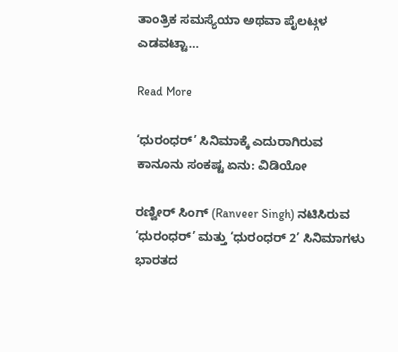ತಾಂತ್ರಿಕ ಸಮಸ್ಯೆಯಾ ಅಥವಾ ಪೈಲಟ್ಗಳ ಎಡವಟ್ಟಾ…

Read More

‘ಧುರಂಧರ್’ ಸಿನಿಮಾಕ್ಕೆ ಎದುರಾಗಿರುವ ಕಾನೂನು ಸಂಕಷ್ಟ ಏನು: ವಿಡಿಯೋ

ರಣ್ವೀರ್ ಸಿಂಗ್ (Ranveer Singh) ನಟಿಸಿರುವ ‘ಧುರಂಧರ್’ ಮತ್ತು ‘ಧುರಂಧರ್ 2’ ಸಿನಿಮಾಗಳು ಭಾರತದ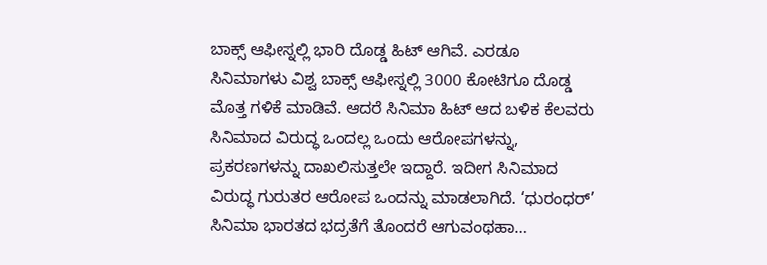ಬಾಕ್ಸ್ ಆಫೀಸ್ನಲ್ಲಿ ಭಾರಿ ದೊಡ್ಡ ಹಿಟ್ ಆಗಿವೆ. ಎರಡೂ ಸಿನಿಮಾಗಳು ವಿಶ್ವ ಬಾಕ್ಸ್ ಆಫೀಸ್ನಲ್ಲಿ 3000 ಕೋಟಿಗೂ ದೊಡ್ಡ ಮೊತ್ತ ಗಳಿಕೆ ಮಾಡಿವೆ. ಆದರೆ ಸಿನಿಮಾ ಹಿಟ್ ಆದ ಬಳಿಕ ಕೆಲವರು ಸಿನಿಮಾದ ವಿರುದ್ಧ ಒಂದಲ್ಲ ಒಂದು ಆರೋಪಗಳನ್ನು, ಪ್ರಕರಣಗಳನ್ನು ದಾಖಲಿಸುತ್ತಲೇ ಇದ್ದಾರೆ. ಇದೀಗ ಸಿನಿಮಾದ ವಿರುದ್ಧ ಗುರುತರ ಆರೋಪ ಒಂದನ್ನು ಮಾಡಲಾಗಿದೆ. ‘ಧುರಂಧರ್’ ಸಿನಿಮಾ ಭಾರತದ ಭದ್ರತೆಗೆ ತೊಂದರೆ ಆಗುವಂಥಹಾ…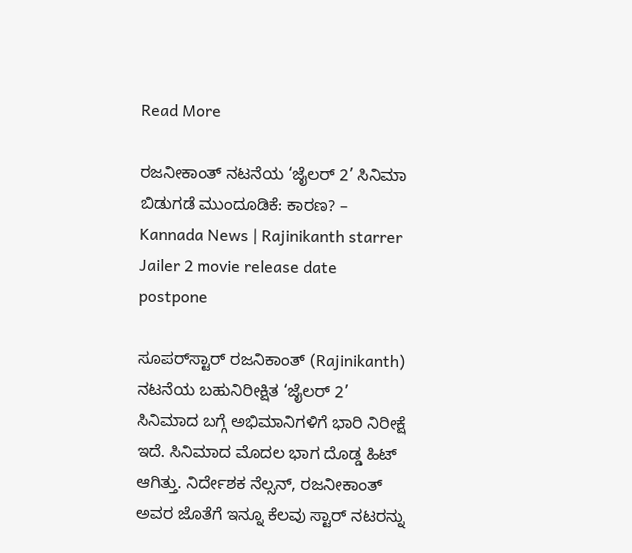Read More

ರಜನೀಕಾಂತ್ ನಟನೆಯ ‘ಜೈಲರ್ 2’ ಸಿನಿಮಾ ಬಿಡುಗಡೆ ಮುಂದೂಡಿಕೆ: ಕಾರಣ? – Kannada News | Rajinikanth starrer Jailer 2 movie release date postpone

ಸೂಪರ್‌ಸ್ಟಾರ್ ರಜನಿಕಾಂತ್ (Rajinikanth) ನಟನೆಯ ಬಹುನಿರೀಕ್ಷಿತ ‘ಜೈಲರ್ 2’ ಸಿನಿಮಾದ ಬಗ್ಗೆ ಅಭಿಮಾನಿಗಳಿಗೆ ಭಾರಿ ನಿರೀಕ್ಷೆ ಇದೆ. ಸಿನಿಮಾದ ಮೊದಲ ಭಾಗ ದೊಡ್ಡ ಹಿಟ್ ಆಗಿತ್ತು. ನಿರ್ದೇಶಕ ನೆಲ್ಸನ್, ರಜನೀಕಾಂತ್ ಅವರ ಜೊತೆಗೆ ಇನ್ನೂ ಕೆಲವು ಸ್ಟಾರ್ ನಟರನ್ನು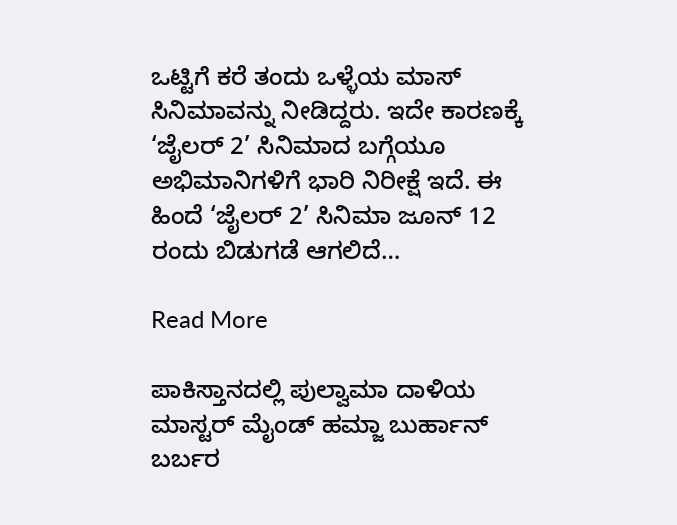ಒಟ್ಟಿಗೆ ಕರೆ ತಂದು ಒಳ್ಳೆಯ ಮಾಸ್ ಸಿನಿಮಾವನ್ನು ನೀಡಿದ್ದರು. ಇದೇ ಕಾರಣಕ್ಕೆ ‘ಜೈಲರ್ 2’ ಸಿನಿಮಾದ ಬಗ್ಗೆಯೂ ಅಭಿಮಾನಿಗಳಿಗೆ ಭಾರಿ ನಿರೀಕ್ಷೆ ಇದೆ. ಈ ಹಿಂದೆ ‘ಜೈಲರ್ 2’ ಸಿನಿಮಾ ಜೂನ್ 12 ರಂದು ಬಿಡುಗಡೆ ಆಗಲಿದೆ…

Read More

ಪಾಕಿಸ್ತಾನದಲ್ಲಿ ಪುಲ್ವಾಮಾ ದಾಳಿಯ ಮಾಸ್ಟರ್ ಮೈಂಡ್ ಹಮ್ಜಾ ಬುರ್ಹಾನ್ ಬರ್ಬರ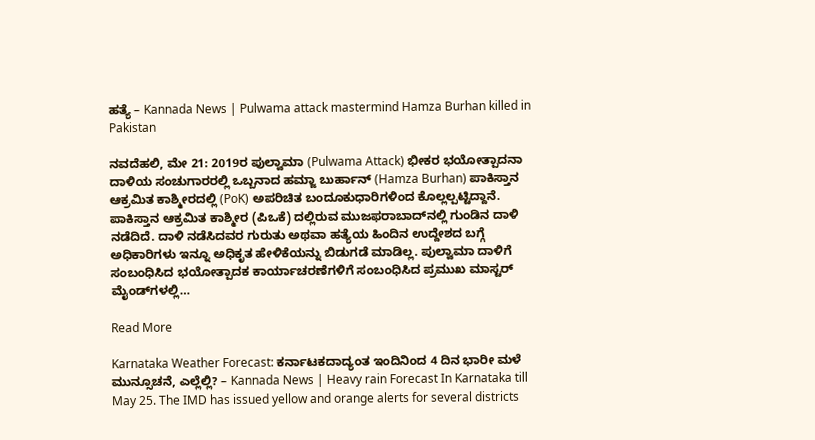ಹತ್ಯೆ – Kannada News | Pulwama attack mastermind Hamza Burhan killed in Pakistan

ನವದೆಹಲಿ, ಮೇ 21: 2019ರ ಪುಲ್ವಾಮಾ (Pulwama Attack) ಭೀಕರ ಭಯೋತ್ಪಾದನಾ ದಾಳಿಯ ಸಂಚುಗಾರರಲ್ಲಿ ಒಬ್ಬನಾದ ಹಮ್ಜಾ ಬುರ್ಹಾನ್ (Hamza Burhan) ಪಾಕಿಸ್ತಾನ ಆಕ್ರಮಿತ ಕಾಶ್ಮೀರದಲ್ಲಿ (PoK) ಅಪರಿಚಿತ ಬಂದೂಕುಧಾರಿಗಳಿಂದ ಕೊಲ್ಲಲ್ಪಟ್ಟಿದ್ದಾನೆ. ಪಾಕಿಸ್ತಾನ ಆಕ್ರಮಿತ ಕಾಶ್ಮೀರ (ಪಿಒಕೆ) ದಲ್ಲಿರುವ ಮುಜಫರಾಬಾದ್‌ನಲ್ಲಿ ಗುಂಡಿನ ದಾಳಿ ನಡೆದಿದೆ. ದಾಳಿ ನಡೆಸಿದವರ ಗುರುತು ಅಥವಾ ಹತ್ಯೆಯ ಹಿಂದಿನ ಉದ್ದೇಶದ ಬಗ್ಗೆ ಅಧಿಕಾರಿಗಳು ಇನ್ನೂ ಅಧಿಕೃತ ಹೇಳಿಕೆಯನ್ನು ಬಿಡುಗಡೆ ಮಾಡಿಲ್ಲ. ಪುಲ್ವಾಮಾ ದಾಳಿಗೆ ಸಂಬಂಧಿಸಿದ ಭಯೋತ್ಪಾದಕ ಕಾರ್ಯಾಚರಣೆಗಳಿಗೆ ಸಂಬಂಧಿಸಿದ ಪ್ರಮುಖ ಮಾಸ್ಟರ್ ಮೈಂಡ್‌ಗಳಲ್ಲಿ…

Read More

Karnataka Weather Forecast: ಕರ್ನಾಟಕದಾದ್ಯಂತ ಇಂದಿನಿಂದ 4 ದಿನ ಭಾರೀ ಮಳೆ ಮುನ್ಸೂಚನೆ, ಎಲ್ಲೆಲ್ಲಿ? – Kannada News | Heavy rain Forecast In Karnataka till May 25. The IMD has issued yellow and orange alerts for several districts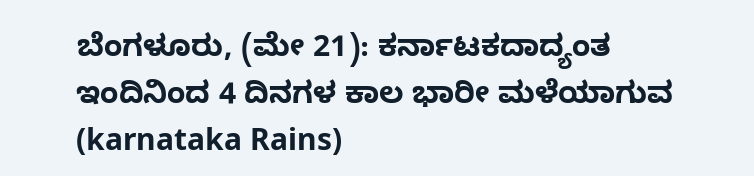ಬೆಂಗಳೂರು, (ಮೇ 21): ಕರ್ನಾಟಕದಾದ್ಯಂತ ಇಂದಿನಿಂದ 4 ದಿನಗಳ ಕಾಲ ಭಾರೀ ಮಳೆಯಾಗುವ (karnataka Rains)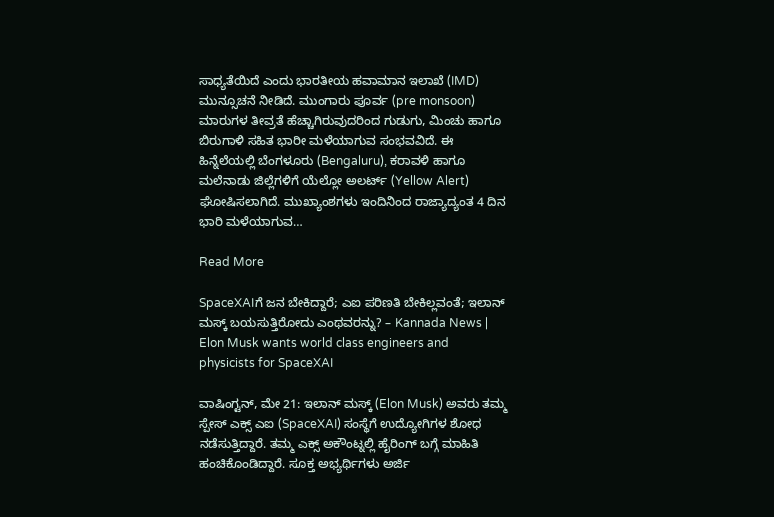ಸಾಧ್ಯತೆಯಿದೆ ಎಂದು ಭಾರತೀಯ ಹವಾಮಾನ ಇಲಾಖೆ (IMD) ಮುನ್ಸೂಚನೆ ನೀಡಿದೆ. ಮುಂಗಾರು ಪೂರ್ವ (pre monsoon) ಮಾರುಗಳ ತೀವ್ರತೆ ಹೆಚ್ಚಾಗಿರುವುದರಿಂದ ಗುಡುಗು, ಮಿಂಚು ಹಾಗೂ ಬಿರುಗಾಳಿ ಸಹಿತ ಭಾರೀ ಮಳೆಯಾಗುವ ಸಂಭವವಿದೆ. ಈ ಹಿನ್ನೆಲೆಯಲ್ಲಿ ಬೆಂಗಳೂರು (Bengaluru), ಕರಾವಳಿ ಹಾಗೂ ಮಲೆನಾಡು ಜಿಲ್ಲೆಗಳಿಗೆ ಯೆಲ್ಲೋ ಅಲರ್ಟ್ (Yellow Alert) ಘೋಷಿಸಲಾಗಿದೆ. ಮುಖ್ಯಾಂಶಗಳು ಇಂದಿನಿಂದ ರಾಜ್ಯಾದ್ಯಂತ 4 ದಿನ ಭಾರಿ ಮಳೆಯಾಗುವ…

Read More

SpaceXAIಗೆ ಜನ ಬೇಕಿದ್ದಾರೆ; ಎಐ ಪರಿಣತಿ ಬೇಕಿಲ್ಲವಂತೆ; ಇಲಾನ್ ಮಸ್ಕ್ ಬಯಸುತ್ತಿರೋದು ಎಂಥವರನ್ನು? – Kannada News | Elon Musk wants world class engineers and physicists for SpaceXAI

ವಾಷಿಂಗ್ಟನ್, ಮೇ 21: ಇಲಾನ್ ಮಸ್ಕ್ (Elon Musk) ಅವರು ತಮ್ಮ ಸ್ಪೇಸ್ ಎಕ್ಸ್ ಎಐ (SpaceXAI) ಸಂಸ್ಥೆಗೆ ಉದ್ಯೋಗಿಗಳ ಶೋಧ ನಡೆಸುತ್ತಿದ್ದಾರೆ. ತಮ್ಮ ಎಕ್ಸ್ ಅಕೌಂಟ್ನಲ್ಲಿ ಹೈರಿಂಗ್ ಬಗ್ಗೆ ಮಾಹಿತಿ ಹಂಚಿಕೊಂಡಿದ್ದಾರೆ. ಸೂಕ್ತ ಅಭ್ಯರ್ಥಿಗಳು ಅರ್ಜಿ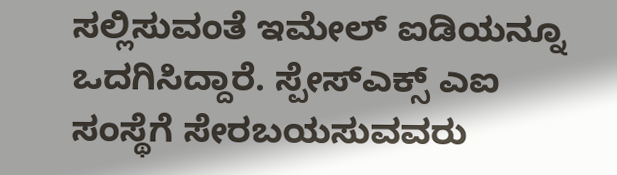ಸಲ್ಲಿಸುವಂತೆ ಇಮೇಲ್ ಐಡಿಯನ್ನೂ ಒದಗಿಸಿದ್ದಾರೆ. ಸ್ಪೇಸ್ಎಕ್ಸ್ ಎಐ ಸಂಸ್ಥೆಗೆ ಸೇರಬಯಸುವವರು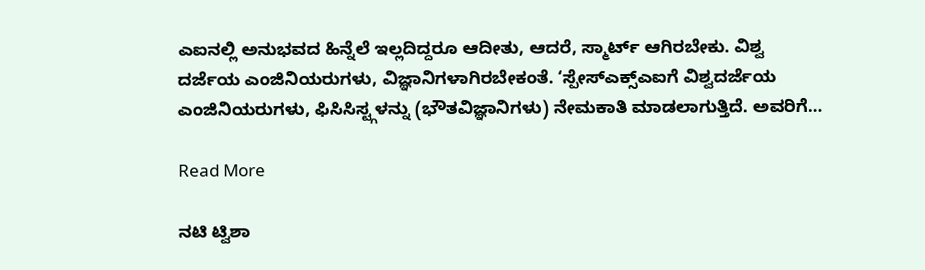ಎಐನಲ್ಲಿ ಅನುಭವದ ಹಿನ್ನೆಲೆ ಇಲ್ಲದಿದ್ದರೂ ಆದೀತು, ಆದರೆ, ಸ್ಮಾರ್ಟ್ ಆಗಿರಬೇಕು. ವಿಶ್ವ ದರ್ಜೆಯ ಎಂಜಿನಿಯರುಗಳು, ವಿಜ್ಞಾನಿಗಳಾಗಿರಬೇಕಂತೆ. ‘ಸ್ಪೇಸ್ಎಕ್ಸ್ಎಐಗೆ ವಿಶ್ವದರ್ಜೆಯ ಎಂಜಿನಿಯರುಗಳು, ಫಿಸಿಸಿಸ್ಟ್ಗಳನ್ನು (ಭೌತವಿಜ್ಞಾನಿಗಳು) ನೇಮಕಾತಿ ಮಾಡಲಾಗುತ್ತಿದೆ. ಅವರಿಗೆ…

Read More

ನಟಿ ಟ್ವಿಶಾ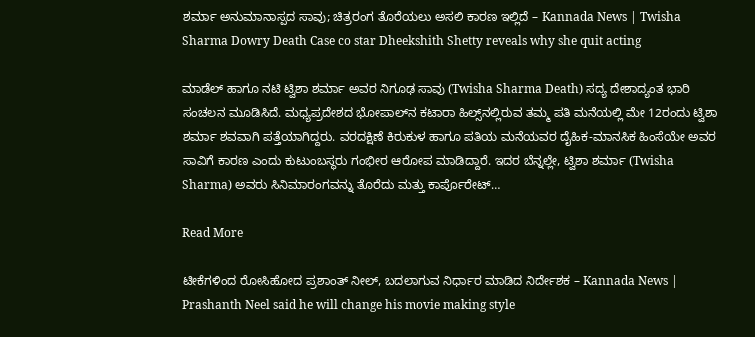ಶರ್ಮಾ ಅನುಮಾನಾಸ್ಪದ ಸಾವು; ಚಿತ್ರರಂಗ ತೊರೆಯಲು ಅಸಲಿ ಕಾರಣ ಇಲ್ಲಿದೆ – Kannada News | Twisha Sharma Dowry Death Case co star Dheekshith Shetty reveals why she quit acting

ಮಾಡೆಲ್ ಹಾಗೂ ನಟಿ ಟ್ವಿಶಾ ಶರ್ಮಾ ಅವರ ನಿಗೂಢ ಸಾವು (Twisha Sharma Death) ಸದ್ಯ ದೇಶಾದ್ಯಂತ ಭಾರಿ ಸಂಚಲನ ಮೂಡಿಸಿದೆ. ಮಧ್ಯಪ್ರದೇಶದ ಭೋಪಾಲ್‌ನ ಕಟಾರಾ ಹಿಲ್ಸ್‌ನಲ್ಲಿರುವ ತಮ್ಮ ಪತಿ ಮನೆಯಲ್ಲಿ ಮೇ 12ರಂದು ಟ್ವಿಶಾ ಶರ್ಮಾ ಶವವಾಗಿ ಪತ್ತೆಯಾಗಿದ್ದರು. ವರದಕ್ಷಿಣೆ ಕಿರುಕುಳ ಹಾಗೂ ಪತಿಯ ಮನೆಯವರ ದೈಹಿಕ-ಮಾನಸಿಕ ಹಿಂಸೆಯೇ ಅವರ ಸಾವಿಗೆ ಕಾರಣ ಎಂದು ಕುಟುಂಬಸ್ಥರು ಗಂಭೀರ ಆರೋಪ ಮಾಡಿದ್ದಾರೆ. ಇದರ ಬೆನ್ನಲ್ಲೇ, ಟ್ವಿಶಾ ಶರ್ಮಾ (Twisha Sharma) ಅವರು ಸಿನಿಮಾರಂಗವನ್ನು ತೊರೆದು ಮತ್ತು ಕಾರ್ಪೊರೇಟ್…

Read More

ಟೀಕೆಗಳಿಂದ ರೋಸಿಹೋದ ಪ್ರಶಾಂತ್ ನೀಲ್, ಬದಲಾಗುವ ನಿರ್ಧಾರ ಮಾಡಿದ ನಿರ್ದೇಶಕ – Kannada News | Prashanth Neel said he will change his movie making style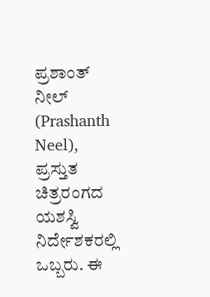ಪ್ರಶಾಂತ್ ನೀಲ್ (Prashanth Neel), ಪ್ರಸ್ತುತ ಚಿತ್ರರಂಗದ ಯಶಸ್ವಿ ನಿರ್ದೇಶಕರಲ್ಲಿ ಒಬ್ಬರು. ಈ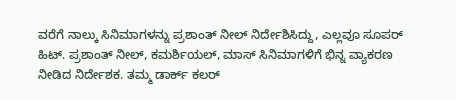ವರೆಗೆ ನಾಲ್ಕು ಸಿನಿಮಾಗಳನ್ನು ಪ್ರಶಾಂತ್ ನೀಲ್ ನಿರ್ದೇಶಿಸಿದ್ದು, ಎಲ್ಲವೂ ಸೂಪರ್ ಹಿಟ್. ಪ್ರಶಾಂತ್ ನೀಲ್, ಕಮರ್ಶಿಯಲ್, ಮಾಸ್ ಸಿನಿಮಾಗಳಿಗೆ ಭಿನ್ನ ವ್ಯಾಕರಣ ನೀಡಿದ ನಿರ್ದೇಶಕ. ತಮ್ಮ ಡಾರ್ಕ್ ಕಲರ್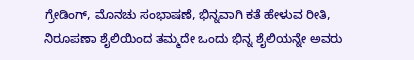ಗ್ರೇಡಿಂಗ್, ಮೊನಚು ಸಂಭಾಷಣೆ, ಭಿನ್ನವಾಗಿ ಕತೆ ಹೇಳುವ ರೀತಿ, ನಿರೂಪಣಾ ಶೈಲಿಯಿಂದ ತಮ್ಮದೇ ಒಂದು ಭಿನ್ನ ಶೈಲಿಯನ್ನೇ ಅವರು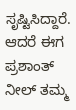ಸೃಷ್ಟಿಸಿದ್ದಾರೆ. ಆದರೆ ಈಗ ಪ್ರಶಾಂತ್ ನೀಲ್ ತಮ್ಮ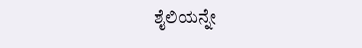ಶೈಲಿಯನ್ನೇ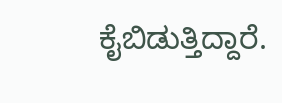ಕೈಬಿಡುತ್ತಿದ್ದಾರೆ.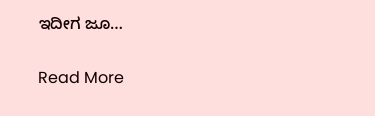ಇದೀಗ ಜೂ…

Read More